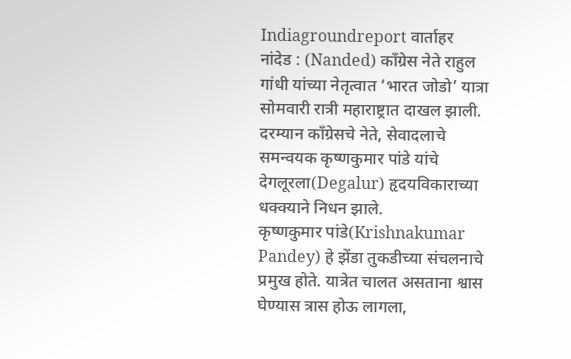Indiagroundreport वार्ताहर
नांदेड : (Nanded) काँग्रेस नेते राहुल गांधी यांच्या नेतृत्वात ‘भारत जोडो’ यात्रा सोमवारी रात्री महाराष्ट्रात दाखल झाली. दरम्यान काँग्रेसचे नेते, सेवादलाचे समन्वयक कृष्णकुमार पांडे यांचे देगलूरला(Degalur) हृदयविकाराच्या धक्क्याने निधन झाले.
कृष्णकुमार पांडे(Krishnakumar Pandey) हे झेंडा तुकडीच्या संचलनाचे प्रमुख होते. यात्रेत चालत असताना श्वास घेण्यास त्रास होऊ लागला,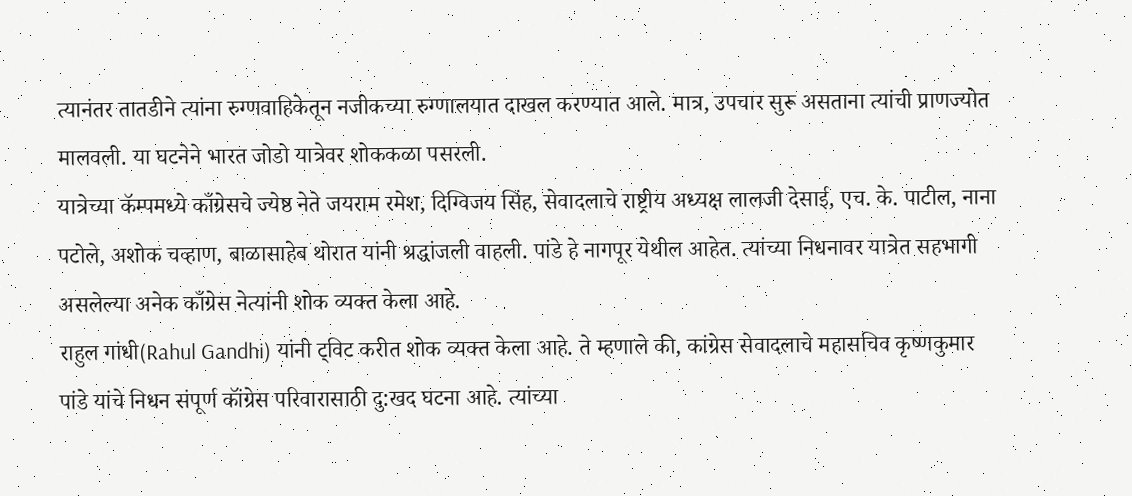त्यानंतर तातडीने त्यांना रुग्णवाहिकेतून नजीकच्या रुग्णालयात दाखल करण्यात आले. मात्र, उपचार सुरू असताना त्यांची प्राणज्योत मालवली. या घटनेने भारत जोडो यात्रेवर शोककळा पसरली.
यात्रेच्या कॅम्पमध्ये काँग्रेसचे ज्येष्ठ नेते जयराम रमेश, दिग्विजय सिंह, सेवादलाचे राष्ट्रीय अध्यक्ष लालजी देसाई, एच. के. पाटील, नाना पटोले, अशोक चव्हाण, बाळासाहेब थोरात यांनी श्रद्धांजली वाहली. पांडे हे नागपूर येथील आहेत. त्यांच्या निधनावर यात्रेत सहभागी असलेल्या अनेक काँग्रेस नेत्यांनी शोक व्यक्त केला आहे.
राहुल गांधी(Rahul Gandhi) यांनी ट्विट करीत शोक व्यक्त केला आहे. ते म्हणाले की, कांग्रेस सेवादलाचे महासचिव कृष्णकुमार पांडे यांचे निधन संपूर्ण कॉंग्रेस परिवारासाठी दु:खद घटना आहे. त्यांच्या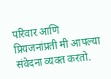परिवार आणि प्रियजनांप्रती मी आपल्या संवेदना व्यक्त करतो.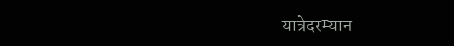यात्रेदरम्यान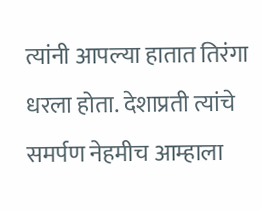त्यांनी आपल्या हातात तिरंगा धरला होता. देशाप्रती त्यांचे समर्पण नेहमीच आम्हाला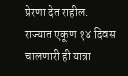प्रेरणा देत राहील.
राज्यात एकूण १४ दिवस चालणारी ही यात्रा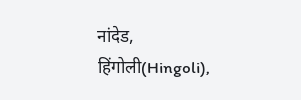नांदेड, हिंगोली(Hingoli),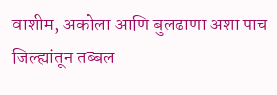वाशीम, अकोला आणि बुलढाणा अशा पाच जिल्ह्यांतून तब्बल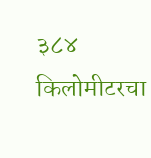३८४ किलोमीटरचा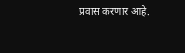प्रवास करणार आहे.